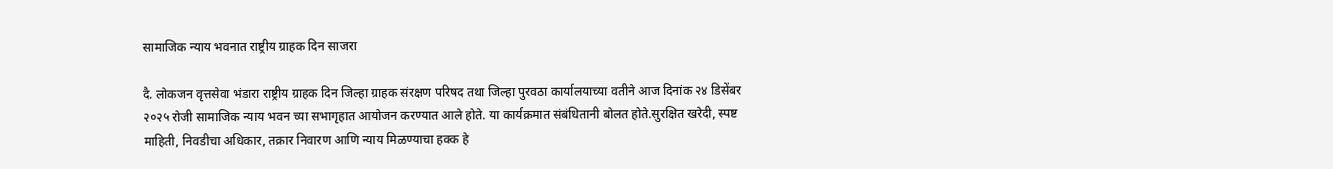सामाजिक न्याय भवनात राष्ट्रीय ग्राहक दिन साजरा

दै. लोकजन वृत्तसेवा भंडारा राष्ट्रीय ग्राहक दिन जिल्हा ग्राहक संरक्षण परिषद तथा जिल्हा पुरवठा कार्यालयाच्या वतीने आज दिनांक २४ डिसेंबर २०२५ रोजी सामाजिक न्याय भवन च्या सभागृहात आयोजन करण्यात आले होते. या कार्यक्रमात संबंधितानी बोलत होते.सुरक्षित खरेदी, स्पष्ट माहिती, निवडीचा अधिकार, तक्रार निवारण आणि न्याय मिळण्याचा हक्क हे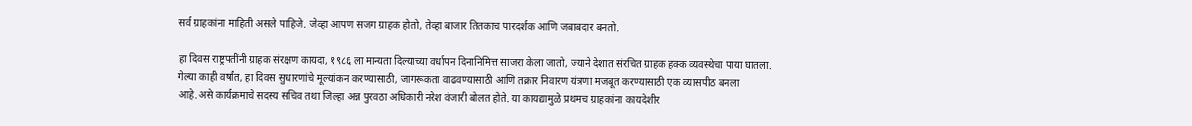सर्व ग्राहकांना माहिती असले पाहिजे. जेव्हा आपण सजग ग्राहक होतो, तेव्हा बाजार तितकाच पारदर्शक आणि जबाबदार बनतो.

हा दिवस राष्ट्रपतींनी ग्राहक संरक्षण कायदा, १९८६ ला मान्यता दिल्याच्या वर्धापन दिनानिमित्त साजरा केला जातो, ज्याने देशात संरचित ग्राहक हक्क व्यवस्थेचा पाया घातला. गेल्या काही वर्षांत, हा दिवस सुधारणांचे मूल्यांकन करण्यासाठी, जागरूकता वाढवण्यासाठी आणि तक्रार निवारण यंत्रणा मजबूत करण्यासाठी एक व्यासपीठ बनला आहे.असे कार्यक्रमाचे सदस्य सचिव तथा जिल्हा अन्न पुरवठा अधिकारी नरेश वंजारी बोलत होते. या कायद्यामुळे प्रथमच ग्राहकांना कायदेशीर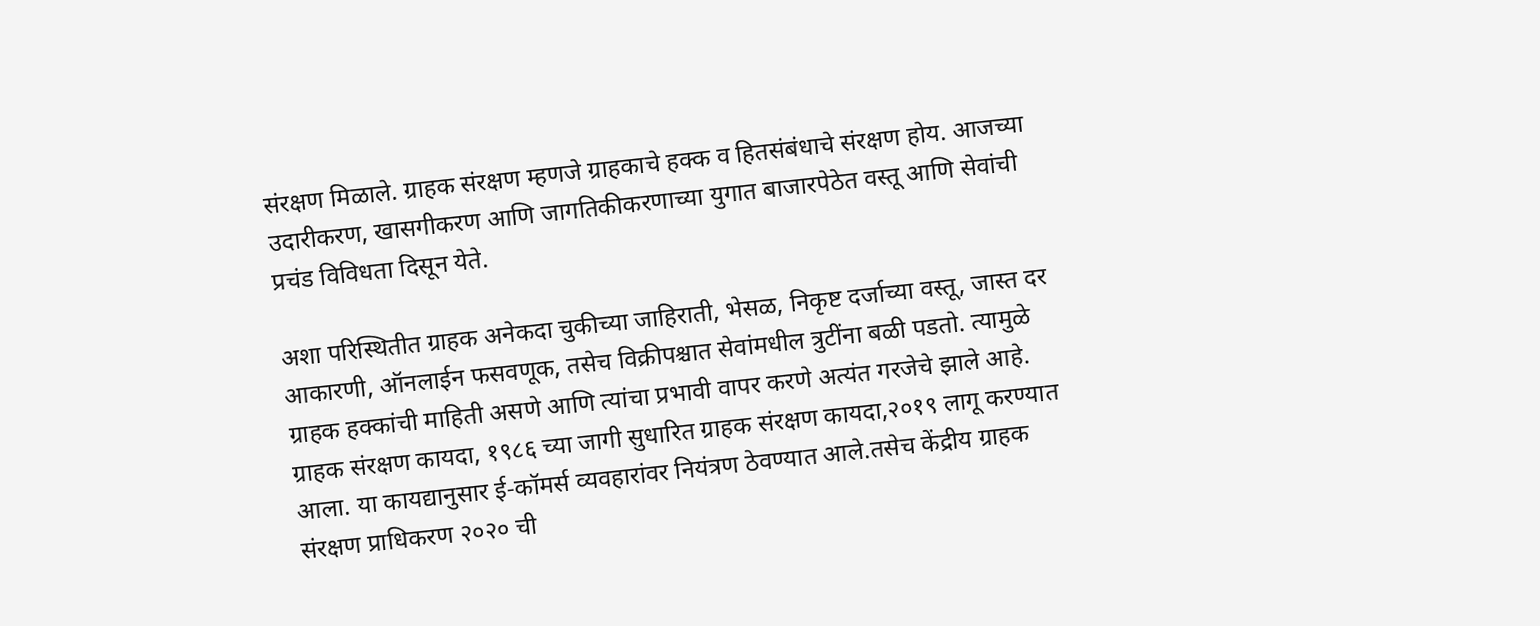संरक्षण मिळाले. ग्राहक संरक्षण म्हणजे ग्राहकाचे हक्क व हितसंबंधाचे संरक्षण होय. आजच्या उदारीकरण, खासगीकरण आणि जागतिकीकरणाच्या युगात बाजारपेठेत वस्तू आणि सेवांची प्रचंड विविधता दिसून येते.

अशा परिस्थितीत ग्राहक अनेकदा चुकीच्या जाहिराती, भेसळ, निकृष्ट दर्जाच्या वस्तू, जास्त दर आकारणी, ऑनलाईन फसवणूक, तसेच विक्रीपश्चात सेवांमधील त्रुटींना बळी पडतो. त्यामुळे ग्राहक हक्कांची माहिती असणे आणि त्यांचा प्रभावी वापर करणे अत्यंत गरजेचे झाले आहे. ग्राहक संरक्षण कायदा, १९८६ च्या जागी सुधारित ग्राहक संरक्षण कायदा,२०१९ लागू करण्यात आला. या कायद्यानुसार ई-कॉमर्स व्यवहारांवर नियंत्रण ठेवण्यात आले.तसेच केंद्रीय ग्राहक संरक्षण प्राधिकरण २०२० ची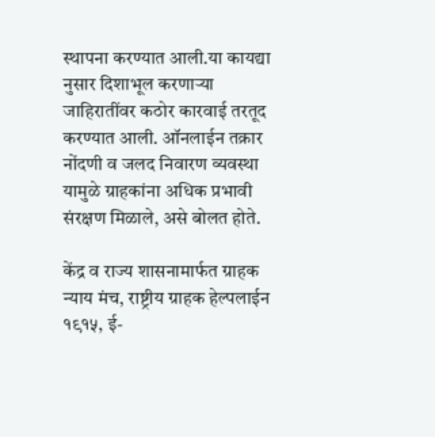स्थापना करण्यात आली.या कायद्या नुसार दिशाभूल करणाऱ्या जाहिरातींवर कठोर कारवाई तरतूद करण्यात आली. ऑनलाईन तक्रार नोंदणी व जलद निवारण व्यवस्था यामुळे ग्राहकांना अधिक प्रभावी संरक्षण मिळाले, असे बोलत होते.

केंद्र व राज्य शासनामार्फत ग्राहक न्याय मंच, राष्ट्रीय ग्राहक हेल्पलाईन १९१५, ई-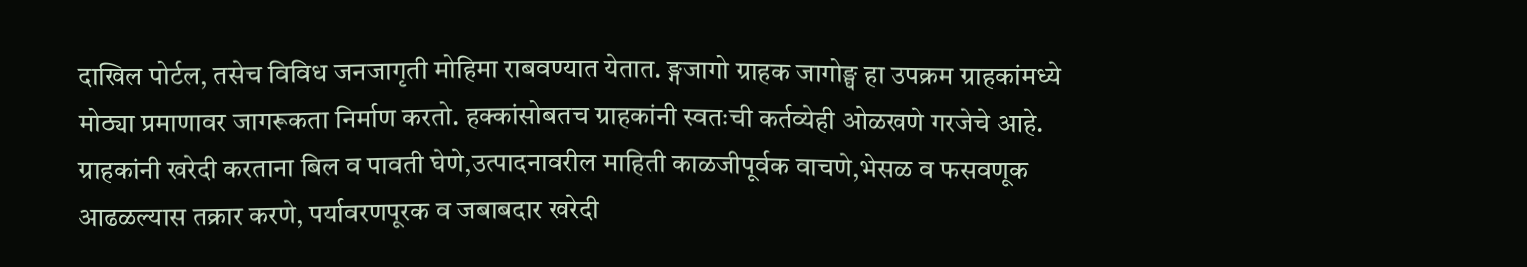दाखिल पोर्टल, तसेच विविध जनजागृती मोहिमा राबवण्यात येतात. ङ्गजागो ग्राहक जागोङ्घ हा उपक्रम ग्राहकांमध्ये मोठ्या प्रमाणावर जागरूकता निर्माण करतो. हक्कांसोबतच ग्राहकांनी स्वतःची कर्तव्येही ओळखणे गरजेचे आहे. ग्राहकांनी खरेदी करताना बिल व पावती घेणे,उत्पादनावरील माहिती काळजीपूर्वक वाचणे,भेसळ व फसवणूक आढळल्यास तक्रार करणे, पर्यावरणपूरक व जबाबदार खरेदी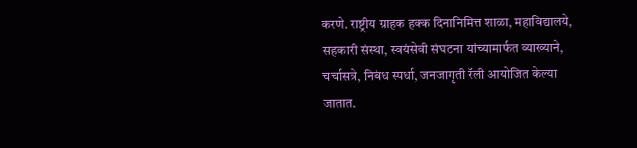करणे. राष्ट्रीय ग्राहक हक्क दिनानिमित्त शाळा, महाविद्यालये, सहकारी संस्था, स्वयंसेवी संघटना यांच्यामार्फत व्याख्याने, चर्चासत्रे, निबंध स्पर्धा, जनजागृती रॅली आयोजित केल्या जातात.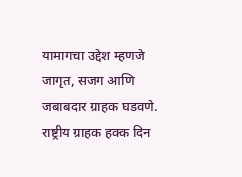यामागचा उद्देश म्हणजे जागृत, सजग आणि जबाबदार ग्राहक घडवणे. राष्ट्रीय ग्राहक हक्क दिन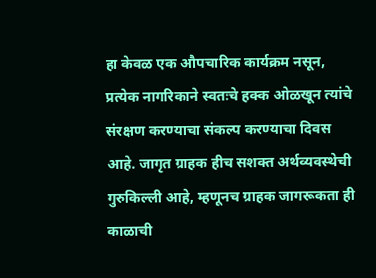हा केवळ एक औपचारिक कार्यक्रम नसून, प्रत्येक नागरिकाने स्वतःचे हक्क ओळखून त्यांचे संरक्षण करण्याचा संकल्प करण्याचा दिवस आहे. जागृत ग्राहक हीच सशक्त अर्थव्यवस्थेची गुरुकिल्ली आहे, म्हणूनच ग्राहक जागरूकता ही काळाची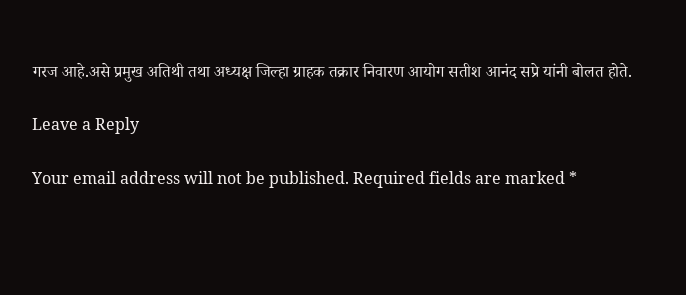गरज आहे.असे प्रमुख अतिथी तथा अध्यक्ष जिल्हा ग्राहक तक्रार निवारण आयोग सतीश आनंद सप्रे यांनी बोलत होते.

Leave a Reply

Your email address will not be published. Required fields are marked *